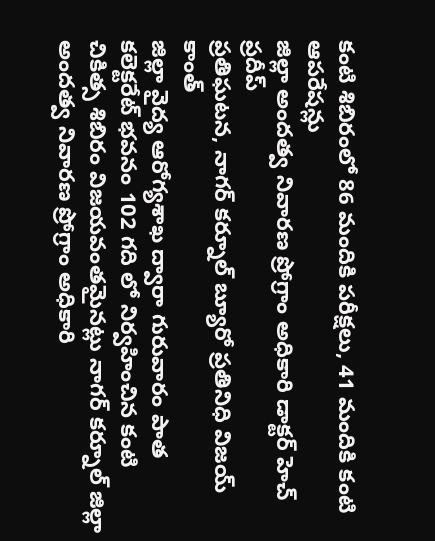కంటి శిబిరంలో 86 మందికి పరీక్షలు, 41 మందికి కంటి ఆపరేషన్లు
జిల్లా అందత్వ నివారణ ప్రోగ్రాం అధికారి డాక్టర్ హెచ్ ప్రదీప్
ప్రతిఘటన, నాగర్ కర్నూల్ బ్యూరో ప్రతినిధి విజయ్ కాంత్
జిల్లా వైద్య ఆరోగ్యశాఖ ద్వారా గురువారం పాత కలెక్టరేట్ భవనం 102 గది లో నిర్వహించిన కంటి చికిత్స శిబిరం విజయవంతమైనట్లు నాగర్ కర్నూల్ జిల్లా అందత్వ నివారణ ప్రోగ్రాం అధికారి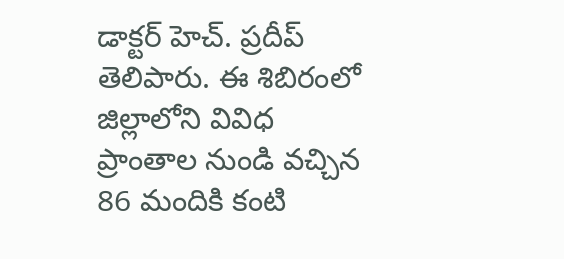డాక్టర్ హెచ్. ప్రదీప్ తెలిపారు. ఈ శిబిరంలో జిల్లాలోని వివిధ ప్రాంతాల నుండి వచ్చిన 86 మందికి కంటి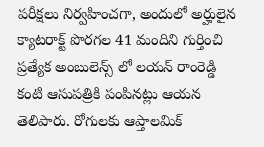పరీక్షలు నిర్వహించగా, అందులో అర్హులైన క్యాటరాక్ట్ పొరగల 41 మందిని గుర్తించి ప్రత్యేక అంబులెన్స్ లో లయన్ రాంరెడ్డి కంటి ఆసుపత్రికి పంపినట్లు ఆయన తెలిపారు. రోగులకు ఆప్తాలమిక్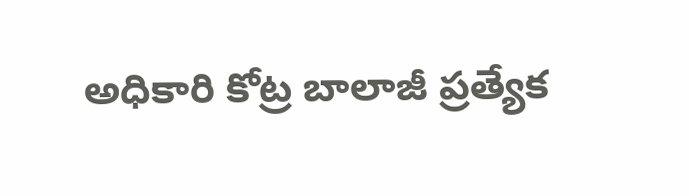అధికారి కోట్ర బాలాజీ ప్రత్యేక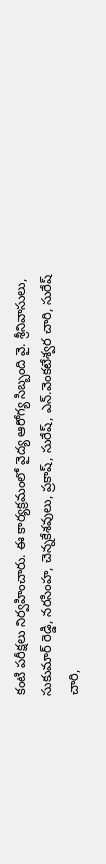కంటి పరీక్షలు నిర్వహించారు. ఈ కార్యక్రమంలో వైద్య ఆరోగ్య సిబ్బంది వై. శ్రీనివాసులు, సుకుమార్ రెడ్డి, నరసింహ, చెన్నకేశవులు, ప్రకాష్, సురేష్, ఎన్.వెంకటేశ్వర చారి, సురేష్ చారి,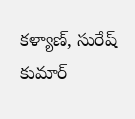కళ్యాణ్, సురేష్ కుమార్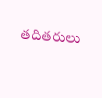తదితరులు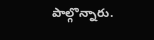పాల్గొన్నారు.